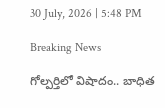30 July, 2026 | 5:48 PM

Breaking News

గోల్పర్తిలో విషాదం.. బాధిత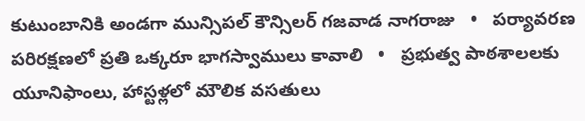కుటుంబానికి అండగా మున్సిపల్ కౌన్సిలర్ గజవాడ నాగరాజు   •   పర్యావరణ పరిరక్షణలో ప్రతి ఒక్కరూ భాగస్వాములు కావాలి   •   ప్రభుత్వ పాఠశాలలకు యూనిఫాంలు, హాస్టళ్లలో మౌలిక వసతులు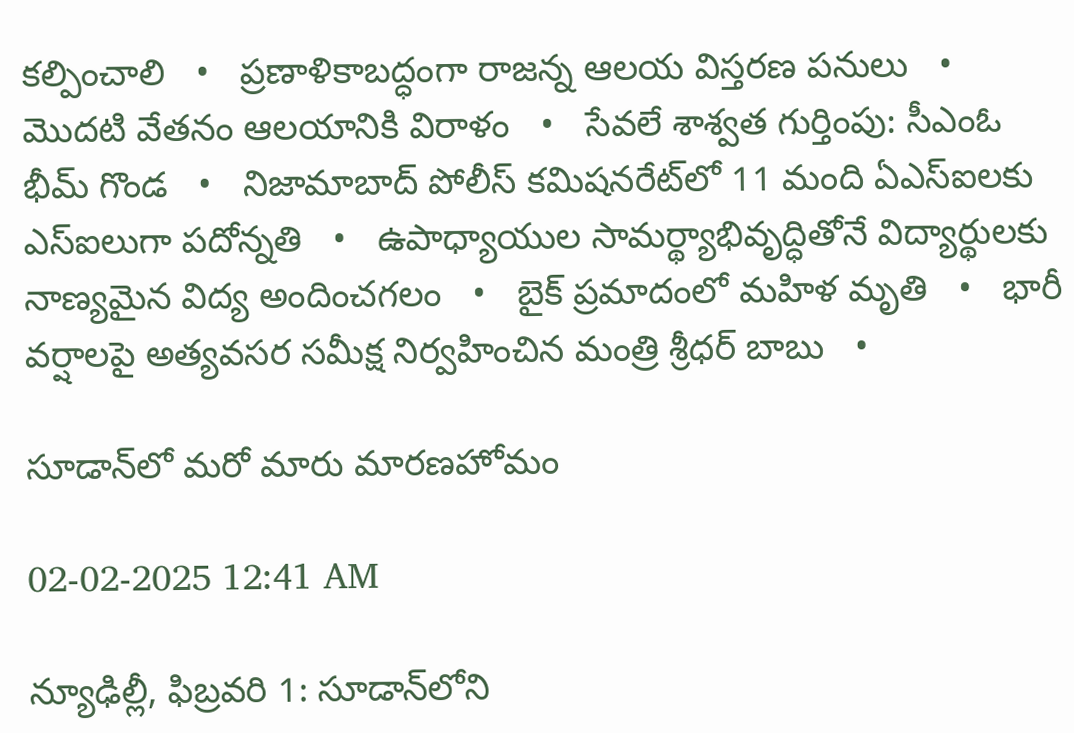కల్పించాలి   •   ప్రణాళికాబద్ధంగా రాజన్న ఆలయ విస్తరణ పనులు   •   మొదటి వేతనం ఆలయానికి విరాళం   •   సేవలే శాశ్వత గుర్తింపు: సీఎంఓ భీమ్ గొండ   •   నిజామాబాద్ పోలీస్ కమిషనరేట్‌లో 11 మంది ఏఎస్ఐలకు ఎస్‌ఐలుగా పదోన్నతి   •   ఉపాధ్యాయుల సామర్థ్యాభివృద్ధితోనే విద్యార్థులకు నాణ్యమైన విద్య అందించగలం   •   బైక్ ప్రమాదంలో మహిళ మృతి   •   భారీ వర్షాలపై అత్యవసర సమీక్ష నిర్వహించిన మంత్రి శ్రీధర్ బాబు   •

సూడాన్‌లో మరో మారు మారణహోమం

02-02-2025 12:41 AM

న్యూఢిల్లీ, ఫిబ్రవరి 1: సూడాన్‌లోని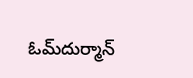ఓమ్‌దుర్మాన్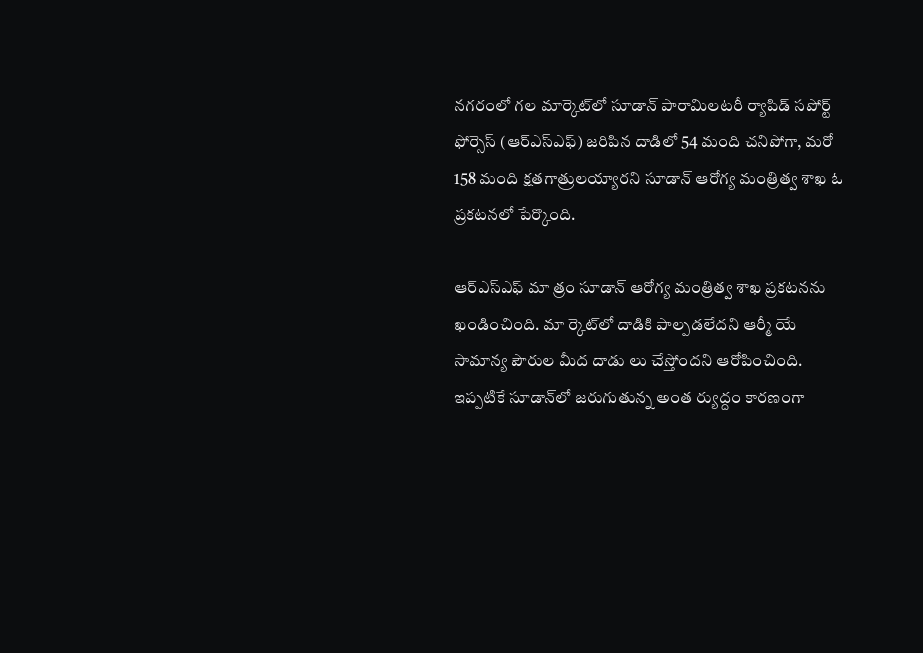నగరంలో గల మార్కెట్‌లో సూడాన్ పారామిలటరీ ర్యాపిడ్ సపోర్ట్ ఫోర్సెస్ (ఆర్‌ఎస్‌ఎఫ్) జరిపిన దాడిలో 54 మంది చనిపోగా, మరో 158 మంది క్షతగాత్రులయ్యారని సూడాన్ ఆరోగ్య మంత్రిత్వ శాఖ ఓ ప్రకటనలో పేర్కొంది.

ఆర్‌ఎస్‌ఎఫ్ మా త్రం సూడాన్ ఆరోగ్య మంత్రిత్వ శాఖ ప్రకటనను ఖండించింది. మా ర్కెట్‌లో దాడికి పాల్పడలేదని ఆర్మీ యే సామాన్య పౌరుల మీద దాడు లు చేస్తోందని ఆరోపించింది. ఇప్పటికే సూడాన్‌లో జరుగుతున్న అంత ర్యుద్దం కారణంగా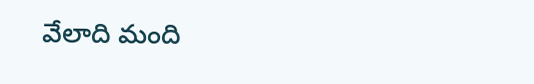వేలాది మంది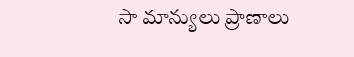సా మాన్యులు ప్రాణాలు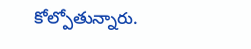కోల్పోతున్నారు.